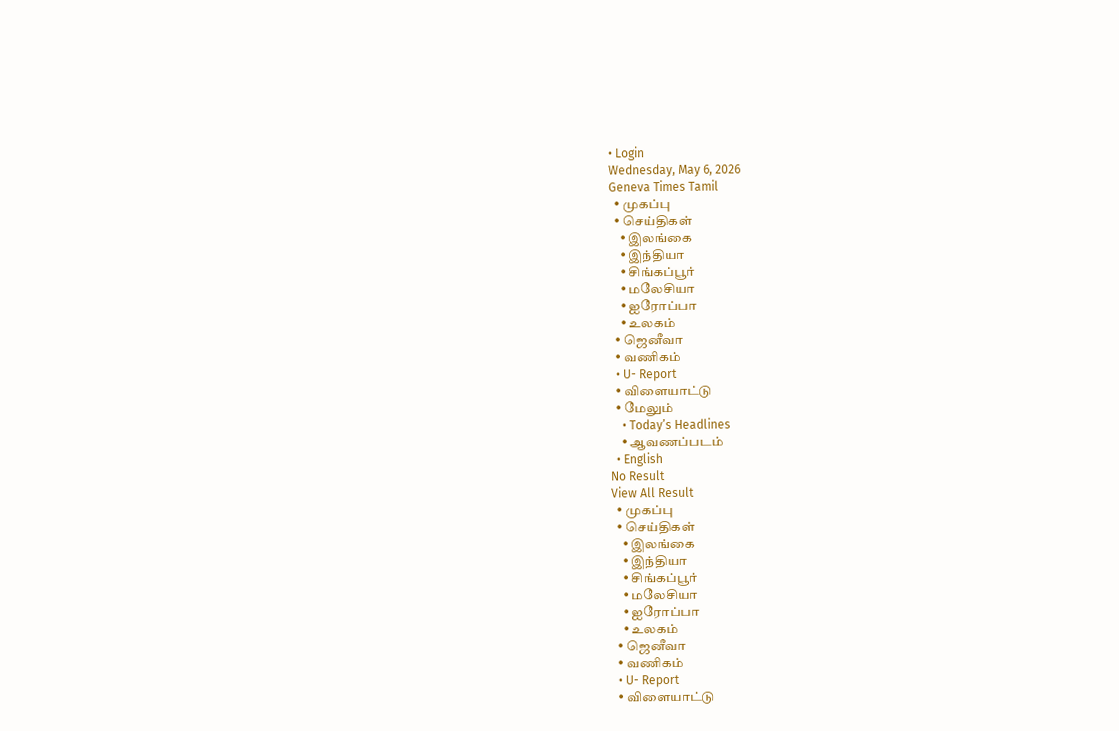• Login
Wednesday, May 6, 2026
Geneva Times Tamil
  • முகப்பு
  • செய்திகள்
    • இலங்கை
    • இந்தியா
    • சிங்கப்பூர்
    • மலேசியா
    • ஐரோப்பா
    • உலகம்
  • ஜெனீவா
  • வணிகம்
  • U- Report
  • விளையாட்டு
  • மேலும்
    • Today’s Headlines
    • ஆவணப்படம்
  • English
No Result
View All Result
  • முகப்பு
  • செய்திகள்
    • இலங்கை
    • இந்தியா
    • சிங்கப்பூர்
    • மலேசியா
    • ஐரோப்பா
    • உலகம்
  • ஜெனீவா
  • வணிகம்
  • U- Report
  • விளையாட்டு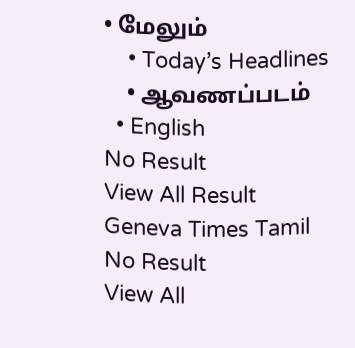• மேலும்
    • Today’s Headlines
    • ஆவணப்படம்
  • English
No Result
View All Result
Geneva Times Tamil
No Result
View All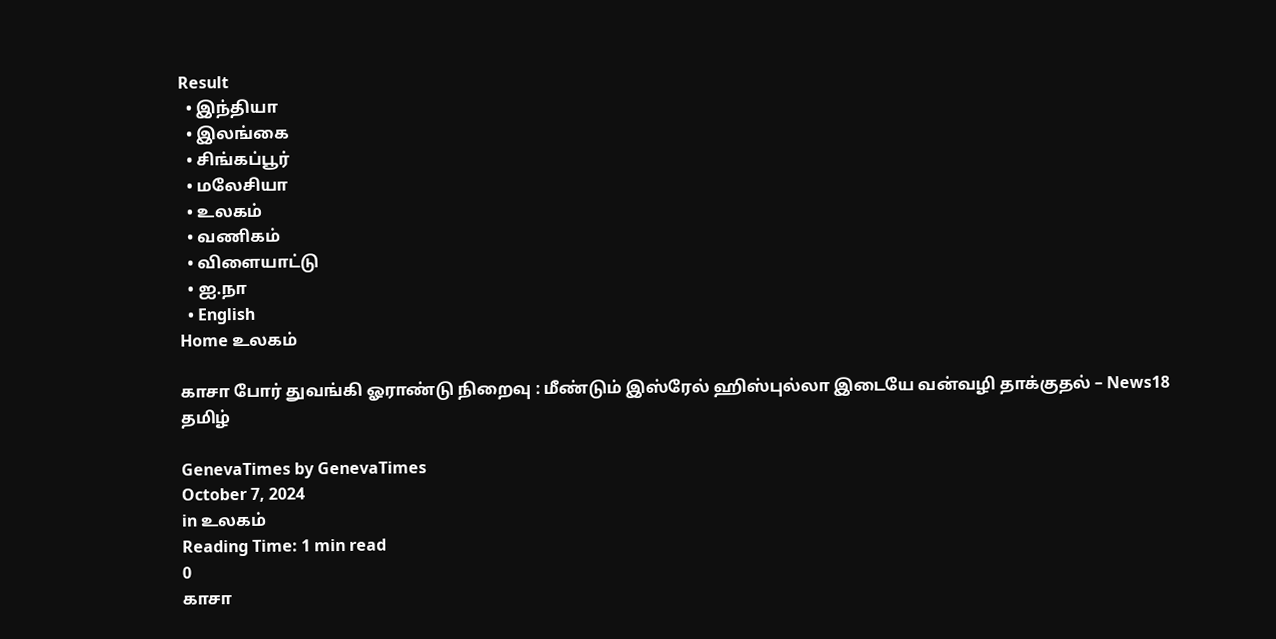Result
  • இந்தியா
  • இலங்கை
  • சிங்கப்பூர்
  • மலேசியா
  • உலகம்
  • வணிகம்
  • விளையாட்டு
  • ஐ.நா
  • English
Home உலகம்

காசா போர் துவங்கி ஓராண்டு நிறைவு : மீண்டும் இஸ்ரேல் ஹிஸ்புல்லா இடையே வன்வழி தாக்குதல் – News18 தமிழ்

GenevaTimes by GenevaTimes
October 7, 2024
in உலகம்
Reading Time: 1 min read
0
காசா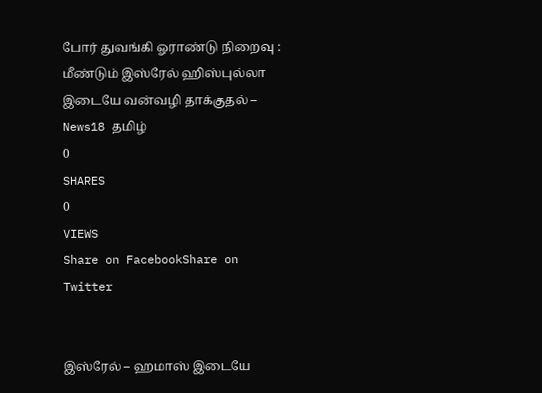போர் துவங்கி ஓராண்டு நிறைவு : மீண்டும் இஸ்ரேல் ஹிஸ்புல்லா இடையே வன்வழி தாக்குதல் – News18 தமிழ்
0
SHARES
0
VIEWS
Share on FacebookShare on Twitter


இஸ்ரேல் – ஹமாஸ் இடையே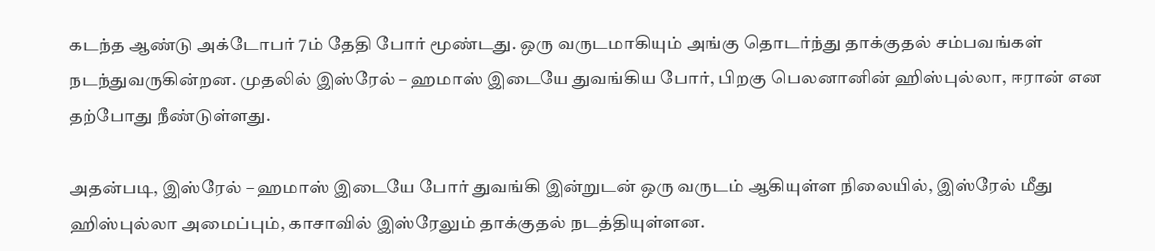கடந்த ஆண்டு அக்டோபர் 7ம் தேதி போர் மூண்டது. ஒரு வருடமாகியும் அங்கு தொடர்ந்து தாக்குதல் சம்பவங்கள் நடந்துவருகின்றன. முதலில் இஸ்ரேல் – ஹமாஸ் இடையே துவங்கிய போர், பிறகு பெலனானின் ஹிஸ்புல்லா, ஈரான் என தற்போது நீண்டுள்ளது.

அதன்படி, இஸ்ரேல் – ஹமாஸ் இடையே போர் துவங்கி இன்றுடன் ஒரு வருடம் ஆகியுள்ள நிலையில், இஸ்ரேல் மீது ஹிஸ்புல்லா அமைப்பும், காசாவில் இஸ்ரேலும் தாக்குதல் நடத்தியுள்ளன.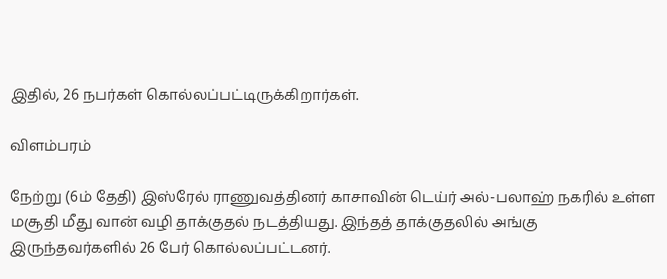இதில், 26 நபர்கள் கொல்லப்பட்டிருக்கிறார்கள்.

விளம்பரம்

நேற்று (6ம் தேதி) இஸ்ரேல் ராணுவத்தினர் காசாவின் டெய்ர் அல்-பலாஹ் நகரில் உள்ள மசூதி மீது வான் வழி தாக்குதல் நடத்தியது. இந்தத் தாக்குதலில் அங்கு இருந்தவர்களில் 26 பேர் கொல்லப்பட்டனர்.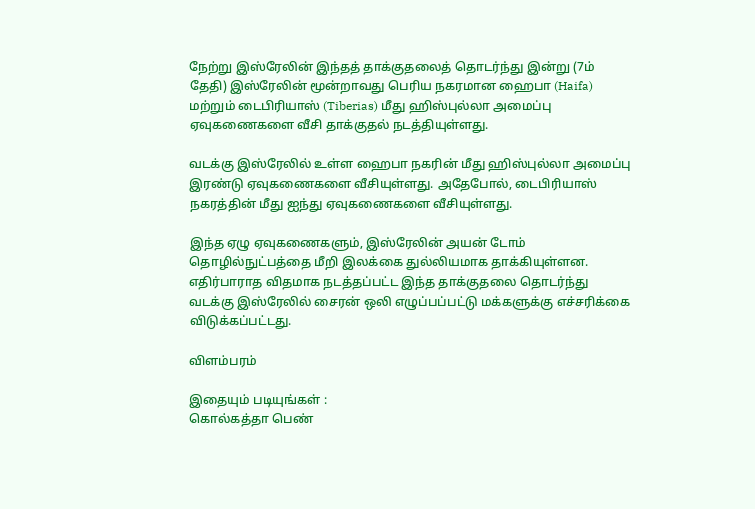நேற்று இஸ்ரேலின் இந்தத் தாக்குதலைத் தொடர்ந்து இன்று (7ம் தேதி) இஸ்ரேலின் மூன்றாவது பெரிய நகரமான ஹைபா (Haifa) மற்றும் டைபிரியாஸ் (Tiberias) மீது ஹிஸ்புல்லா அமைப்பு ஏவுகணைகளை வீசி தாக்குதல் நடத்தியுள்ளது.

வடக்கு இஸ்ரேலில் உள்ள ஹைபா நகரின் மீது ஹிஸ்புல்லா அமைப்பு இரண்டு ஏவுகணைகளை வீசியுள்ளது. அதேபோல், டைபிரியாஸ் நகரத்தின் மீது ஐந்து ஏவுகணைகளை வீசியுள்ளது.

இந்த ஏழு ஏவுகணைகளும், இஸ்ரேலின் அயன் டோம் தொழில்நுட்பத்தை மீறி இலக்கை துல்லியமாக தாக்கியுள்ளன. எதிர்பாராத விதமாக நடத்தப்பட்ட இந்த தாக்குதலை தொடர்ந்து வடக்கு இஸ்ரேலில் சைரன் ஒலி எழுப்பப்பட்டு மக்களுக்கு எச்சரிக்கை விடுக்கப்பட்டது.

விளம்பரம்

இதையும் படியுங்கள் :
கொல்கத்தா பெண்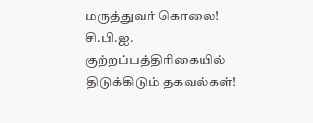மருத்துவர் கொலை! சி.பி.ஐ. குற்றப்பத்திரிகையில் திடுக்கிடும் தகவல்கள்!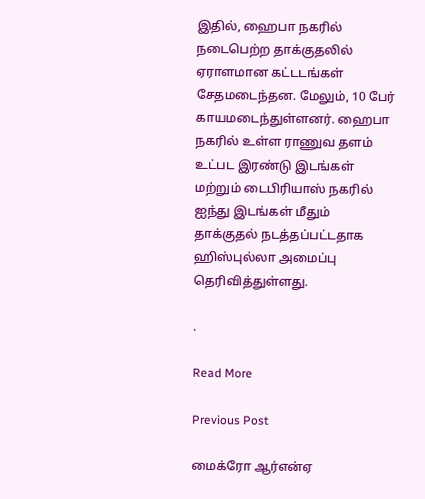இதில், ஹைபா நகரில் நடைபெற்ற தாக்குதலில் ஏராளமான கட்டடங்கள் சேதமடைந்தன. மேலும், 10 பேர் காயமடைந்துள்ளனர். ஹைபா நகரில் உள்ள ராணுவ தளம் உட்பட இரண்டு இடங்கள் மற்றும் டைபிரியாஸ் நகரில் ஐந்து இடங்கள் மீதும் தாக்குதல் நடத்தப்பட்டதாக ஹிஸ்புல்லா அமைப்பு தெரிவித்துள்ளது.

.

Read More

Previous Post

மைக்ரோ ஆர்என்ஏ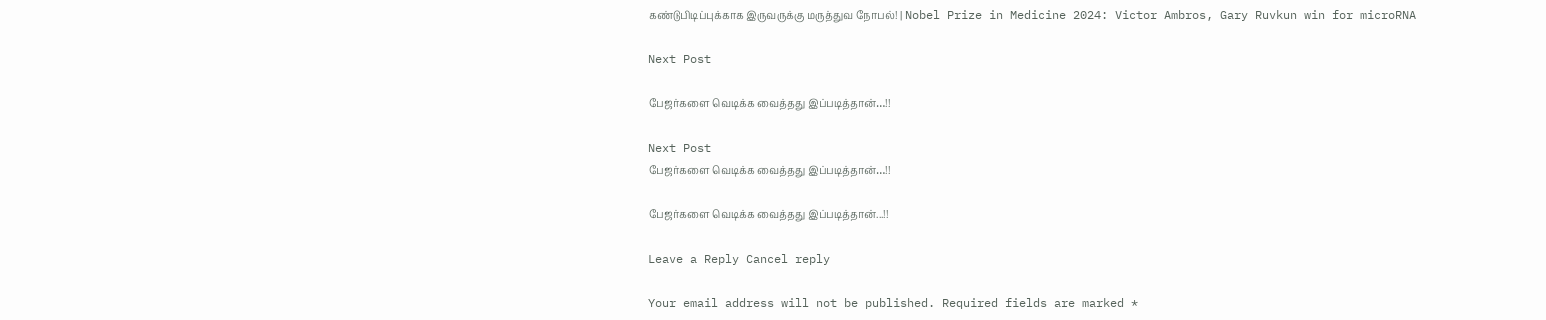கண்டுபிடிப்புக்காக இருவருக்கு மருத்துவ நோபல்! | Nobel Prize in Medicine 2024: Victor Ambros, Gary Ruvkun win for microRNA

Next Post

பேஜர்களை வெடிக்க வைத்தது இப்படித்தான்…!!

Next Post
பேஜர்களை வெடிக்க வைத்தது இப்படித்தான்…!!

பேஜர்களை வெடிக்க வைத்தது இப்படித்தான்...!!

Leave a Reply Cancel reply

Your email address will not be published. Required fields are marked *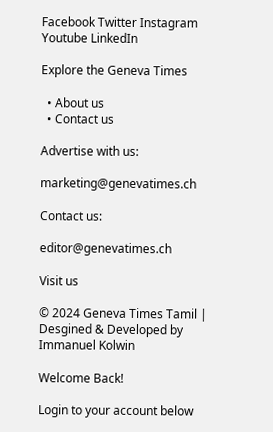Facebook Twitter Instagram Youtube LinkedIn

Explore the Geneva Times

  • About us
  • Contact us

Advertise with us:

marketing@genevatimes.ch

Contact us:

editor@genevatimes.ch

Visit us

© 2024 Geneva Times Tamil | Desgined & Developed by Immanuel Kolwin

Welcome Back!

Login to your account below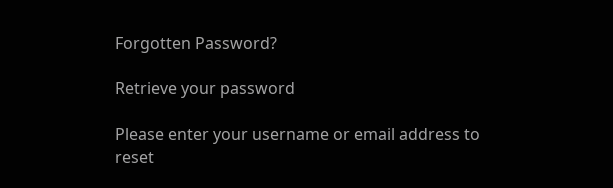Forgotten Password?

Retrieve your password

Please enter your username or email address to reset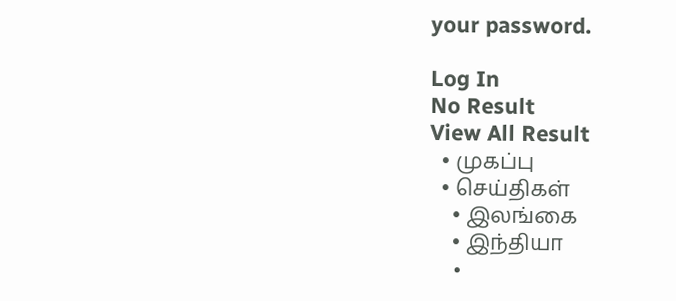your password.

Log In
No Result
View All Result
  • முகப்பு
  • செய்திகள்
    • இலங்கை
    • இந்தியா
    •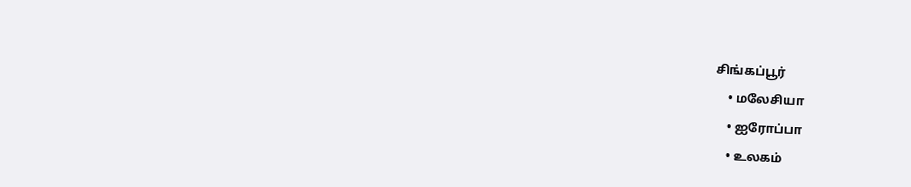சிங்கப்பூர்
    • மலேசியா
    • ஐரோப்பா
    • உலகம்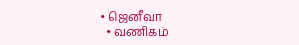• ஜெனீவா
  • வணிகம்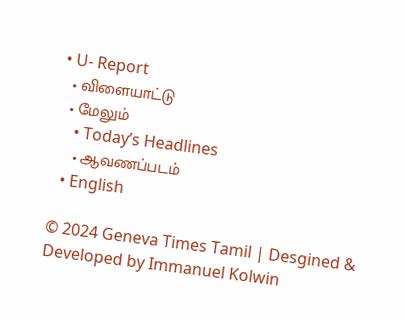• U- Report
  • விளையாட்டு
  • மேலும்
    • Today’s Headlines
    • ஆவணப்படம்
  • English

© 2024 Geneva Times Tamil | Desgined & Developed by Immanuel Kolwin